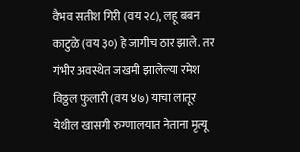वैभव सतीश गिरी (वय २८), लहू बबन काटुळे (वय ३०) हे जागीच ठार झाले. तर गंभीर अवस्थेत जखमी झालेल्या रमेश विठ्ठल फुलारी (वय ४७) याचा लातूर येथील खासगी रुग्णालयात नेताना मृत्यू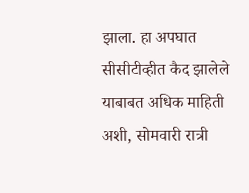झाला. हा अपघात सीसीटीव्हीत कैद झालेले
याबाबत अधिक माहिती अशी, सोमवारी रात्री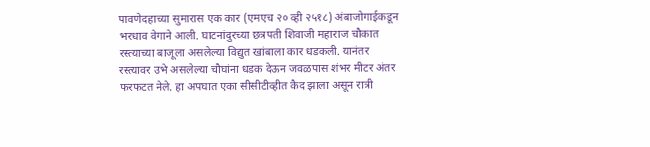पावणेदहाच्या सुमारास एक कार (एमएच २० व्ही २५१८) अंबाजोगाईकडून भरधाव वेगाने आली. घाटनांदुरच्या छत्रपती शिवाजी महाराज चौकात रस्त्याच्या बाजूला असलेल्या विद्युत खांबाला कार धडकली. यानंतर रस्त्यावर उभे असलेल्या चौघांना धडक देऊन जवळपास शंभर मीटर अंतर फरफटत नेले. हा अपघात एका सीसीटीव्हीत कैद झाला असून रात्री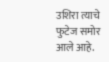उशिरा त्याचे फुटेज समोर आले आहे.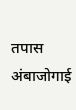तपास अंबाजोगाई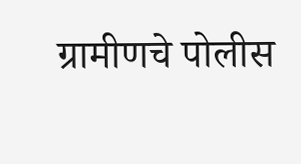ग्रामीणचे पोलीस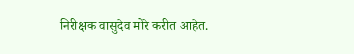निरीक्षक वासुदेव मोरे करीत आहेत.